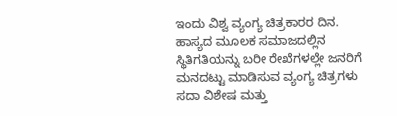ಇಂದು ವಿಶ್ವ ವ್ಯಂಗ್ಯ ಚಿತ್ರಕಾರರ ದಿನ. ಹಾಸ್ಯದ ಮೂಲಕ ಸಮಾಜದಲ್ಲಿನ ಸ್ಥಿತಿಗತಿಯನ್ನು ಬರೀ ರೇಖೆಗಳಲ್ಲೇ ಜನರಿಗೆ ಮನದಟ್ಟು ಮಾಡಿಸುವ ವ್ಯಂಗ್ಯ ಚಿತ್ರಗಳು ಸದಾ ವಿಶೇಷ ಮತ್ತು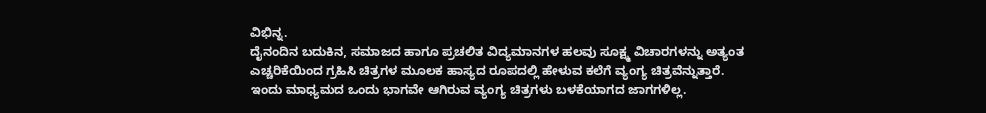ವಿಭಿನ್ನ.
ದೈನಂದಿನ ಬದುಕಿನ, ಸಮಾಜದ ಹಾಗೂ ಪ್ರಚಲಿತ ವಿದ್ಯಮಾನಗಳ ಹಲವು ಸೂಕ್ಷ್ಮ ವಿಚಾರಗಳನ್ನು ಅತ್ಯಂತ ಎಚ್ಚರಿಕೆಯಿಂದ ಗ್ರಹಿಸಿ ಚಿತ್ರಗಳ ಮೂಲಕ ಹಾಸ್ಯದ ರೂಪದಲ್ಲಿ ಹೇಳುವ ಕಲೆಗೆ ವ್ಯಂಗ್ಯ ಚಿತ್ರವೆನ್ನುತ್ತಾರೆ.
ಇಂದು ಮಾಧ್ಯಮದ ಒಂದು ಭಾಗವೇ ಆಗಿರುವ ವ್ಯಂಗ್ಯ ಚಿತ್ರಗಳು ಬಳಕೆಯಾಗದ ಜಾಗಗಳಿಲ್ಲ.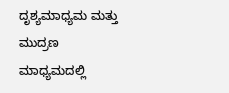ದೃಶ್ಯಮಾಧ್ಯಮ ಮತ್ತು ಮುದ್ರಣ ಮಾಧ್ಯಮದಲ್ಲಿ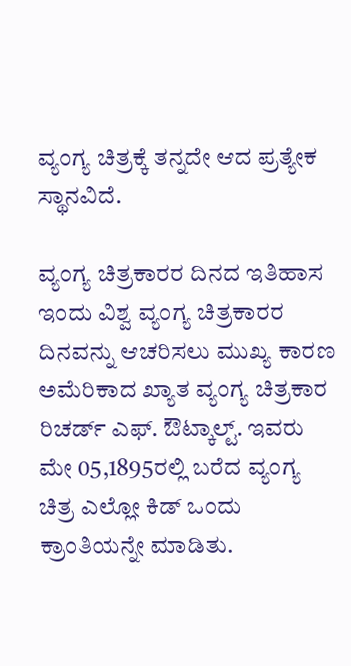ವ್ಯಂಗ್ಯ ಚಿತ್ರಕ್ಕೆ ತನ್ನದೇ ಆದ ಪ್ರತ್ಯೇಕ ಸ್ಥಾನವಿದೆ.

ವ್ಯಂಗ್ಯ ಚಿತ್ರಕಾರರ ದಿನದ ಇತಿಹಾಸ
ಇಂದು ವಿಶ್ವ ವ್ಯಂಗ್ಯ ಚಿತ್ರಕಾರರ ದಿನವನ್ನು ಆಚರಿಸಲು ಮುಖ್ಯ ಕಾರಣ ಅಮೆರಿಕಾದ ಖ್ಯಾತ ವ್ಯಂಗ್ಯ ಚಿತ್ರಕಾರ ರಿಚರ್ಡ್ ಎಫ್. ಔಟ್ಕಾಲ್ಟ್. ಇವರು ಮೇ 05,1895ರಲ್ಲಿ ಬರೆದ ವ್ಯಂಗ್ಯ ಚಿತ್ರ ಎಲ್ಲೋ ಕಿಡ್ ಒಂದು ಕ್ರಾಂತಿಯನ್ನೇ ಮಾಡಿತು.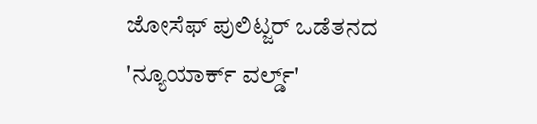ಜೋಸೆಫ್ ಪುಲಿಟ್ಜರ್ ಒಡೆತನದ 'ನ್ಯೂಯಾರ್ಕ್ ವರ್ಲ್ಡ್'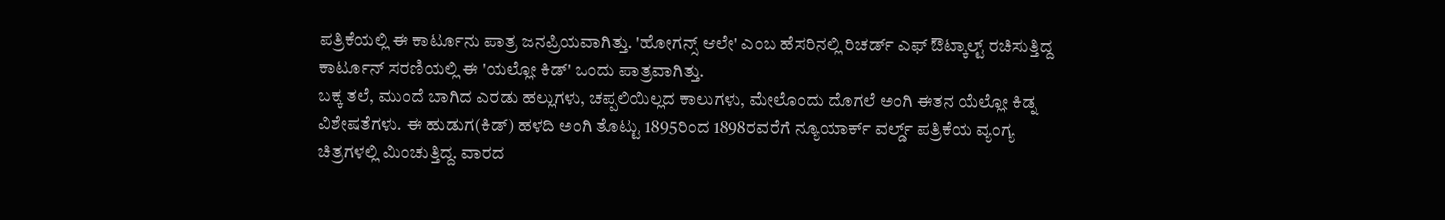ಪತ್ರಿಕೆಯಲ್ಲಿ ಈ ಕಾರ್ಟೂನು ಪಾತ್ರ ಜನಪ್ರಿಯವಾಗಿತ್ತು. 'ಹೋಗನ್ಸ್ ಆಲೇ' ಎಂಬ ಹೆಸರಿನಲ್ಲಿ ರಿಚರ್ಡ್ ಎಫ್ ಔಟ್ಕಾಲ್ಟ್ ರಚಿಸುತ್ತಿದ್ದ ಕಾರ್ಟೂನ್ ಸರಣಿಯಲ್ಲಿ ಈ 'ಯಲ್ಲೋ ಕಿಡ್' ಒಂದು ಪಾತ್ರವಾಗಿತ್ತು.
ಬಕ್ಕ ತಲೆ, ಮುಂದೆ ಬಾಗಿದ ಎರಡು ಹಲ್ಲುಗಳು, ಚಪ್ಪಲಿಯಿಲ್ಲದ ಕಾಲುಗಳು, ಮೇಲೊಂದು ದೊಗಲೆ ಅಂಗಿ ಈತನ ಯೆಲ್ಲೋ ಕಿಡ್ನ ವಿಶೇಷತೆಗಳು. ಈ ಹುಡುಗ(ಕಿಡ್) ಹಳದಿ ಅಂಗಿ ತೊಟ್ಟು 1895ರಿಂದ 1898ರವರೆಗೆ ನ್ಯೂಯಾರ್ಕ್ ವರ್ಲ್ಡ್ ಪತ್ರಿಕೆಯ ವ್ಯಂಗ್ಯ ಚಿತ್ರಗಳಲ್ಲಿ ಮಿಂಚುತ್ತಿದ್ದ. ವಾರದ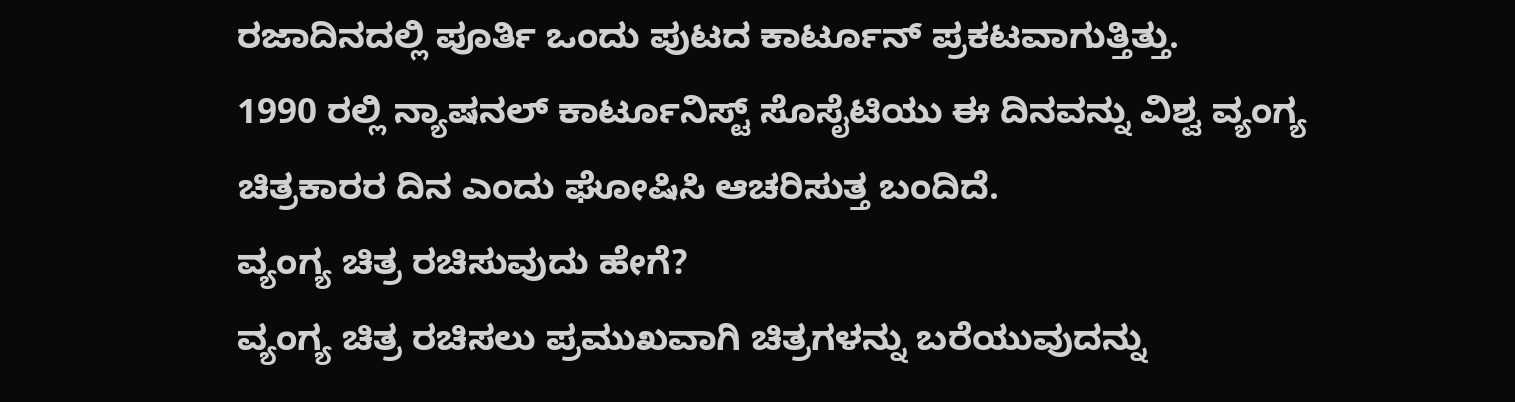ರಜಾದಿನದಲ್ಲಿ ಪೂರ್ತಿ ಒಂದು ಪುಟದ ಕಾರ್ಟೂನ್ ಪ್ರಕಟವಾಗುತ್ತಿತ್ತು.
1990 ರಲ್ಲಿ ನ್ಯಾಷನಲ್ ಕಾರ್ಟೂನಿಸ್ಟ್ ಸೊಸೈಟಿಯು ಈ ದಿನವನ್ನು ವಿಶ್ವ ವ್ಯಂಗ್ಯ ಚಿತ್ರಕಾರರ ದಿನ ಎಂದು ಘೋಷಿಸಿ ಆಚರಿಸುತ್ತ ಬಂದಿದೆ.
ವ್ಯಂಗ್ಯ ಚಿತ್ರ ರಚಿಸುವುದು ಹೇಗೆ?
ವ್ಯಂಗ್ಯ ಚಿತ್ರ ರಚಿಸಲು ಪ್ರಮುಖವಾಗಿ ಚಿತ್ರಗಳನ್ನು ಬರೆಯುವುದನ್ನು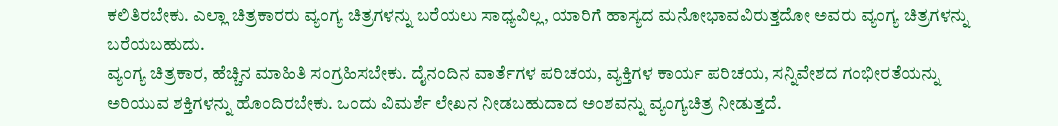ಕಲಿತಿರಬೇಕು. ಎಲ್ಲಾ ಚಿತ್ರಕಾರರು ವ್ಯಂಗ್ಯ ಚಿತ್ರಗಳನ್ನು ಬರೆಯಲು ಸಾಧ್ಯವಿಲ್ಲ, ಯಾರಿಗೆ ಹಾಸ್ಯದ ಮನೋಭಾವವಿರುತ್ತದೋ ಅವರು ವ್ಯಂಗ್ಯ ಚಿತ್ರಗಳನ್ನು ಬರೆಯಬಹುದು.
ವ್ಯಂಗ್ಯ ಚಿತ್ರಕಾರ, ಹೆಚ್ಚಿನ ಮಾಹಿತಿ ಸಂಗ್ರಹಿಸಬೇಕು. ದೈನಂದಿನ ವಾರ್ತೆಗಳ ಪರಿಚಯ, ವ್ಯಕ್ತಿಗಳ ಕಾರ್ಯ ಪರಿಚಯ, ಸನ್ನಿವೇಶದ ಗಂಭೀರತೆಯನ್ನು ಅರಿಯುವ ಶಕ್ತಿಗಳನ್ನು ಹೊಂದಿರಬೇಕು. ಒಂದು ವಿಮರ್ಶೆ ಲೇಖನ ನೀಡಬಹುದಾದ ಅಂಶವನ್ನು ವ್ಯಂಗ್ಯಚಿತ್ರ ನೀಡುತ್ತದೆ.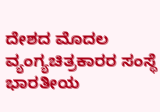ದೇಶದ ಮೊದಲ ವ್ಯಂಗ್ಯಚಿತ್ರಕಾರರ ಸಂಸ್ಥೆ
ಭಾರತೀಯ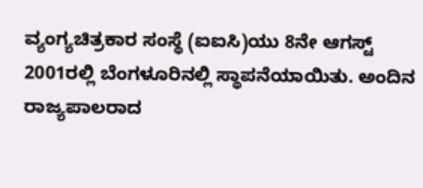ವ್ಯಂಗ್ಯಚಿತ್ರಕಾರ ಸಂಸ್ಥೆ (ಐಐಸಿ)ಯು 8ನೇ ಆಗಸ್ಟ್ 2001ರಲ್ಲಿ ಬೆಂಗಳೂರಿನಲ್ಲಿ ಸ್ಥಾಪನೆಯಾಯಿತು. ಅಂದಿನ ರಾಜ್ಯಪಾಲರಾದ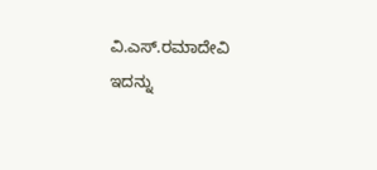ವಿ.ಎಸ್.ರಮಾದೇವಿ ಇದನ್ನು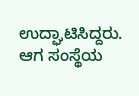ಉದ್ಘಾಟಿಸಿದ್ದರು. ಆಗ ಸಂಸ್ಥೆಯ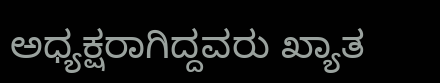ಅಧ್ಯಕ್ಷರಾಗಿದ್ದವರು ಖ್ಯಾತ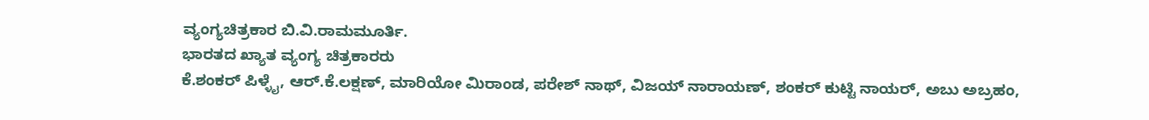ವ್ಯಂಗ್ಯಚಿತ್ರಕಾರ ಬಿ.ವಿ.ರಾಮಮೂರ್ತಿ.
ಭಾರತದ ಖ್ಯಾತ ವ್ಯಂಗ್ಯ ಚಿತ್ರಕಾರರು
ಕೆ.ಶಂಕರ್ ಪಿಳ್ಳೈ, ಆರ್.ಕೆ.ಲಕ್ಷಣ್, ಮಾರಿಯೋ ಮಿರಾಂಡ, ಪರೇಶ್ ನಾಥ್, ವಿಜಯ್ ನಾರಾಯಣ್, ಶಂಕರ್ ಕುಟ್ಟಿ ನಾಯರ್, ಅಬು ಅಬ್ರಹಂ,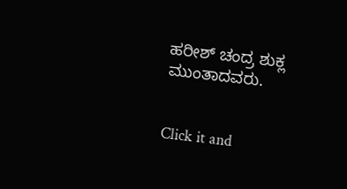ಹರೀಶ್ ಚಂದ್ರ ಶುಕ್ಲ ಮುಂತಾದವರು.


Click it and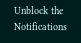Unblock the Notifications